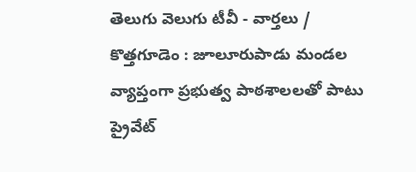తెలుగు వెలుగు టీవీ - వార్తలు / కొత్తగూడెం : జూలూరుపాడు మండల వ్యాప్తంగా ప్రభుత్వ పాఠశాలలతో పాటు ప్రైవేట్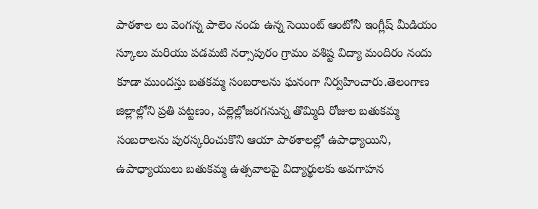పాఠశాల లు వెంగన్న పాలెం నందు ఉన్న సెయింట్ ఆంటోనీ ఇంగ్లీష్ మీడియం స్కూలు మరియు పడమటి నర్సాపురం గ్రామం వశిష్ట విద్యా మందిరం నందు కూడా ముందస్తు బతకమ్మ సంబరాలను ఘనంగా నిర్వహించారు.తెలంగాణ జిల్లాల్లోని ప్రతి పట్టణం, పల్లెల్లోజరగనున్న తొమ్మిది రోజుల బతుకమ్మ సంబరాలను పురస్కరించుకొని ఆయా పాఠశాలల్లో ఉపాధ్యాయిని, ఉపాధ్యాయులు బతుకమ్మ ఉత్సవాలపై విద్యార్థులకు అవగాహన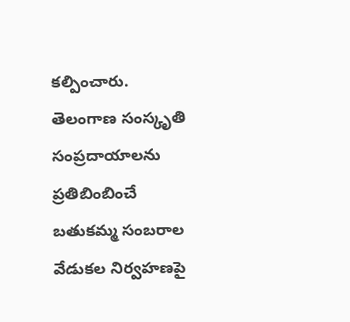కల్పించారు. తెలంగాణ సంస్కృతి సంప్రదాయాలను ప్రతిబింబించే బతుకమ్మ సంబరాల వేడుకల నిర్వహణపై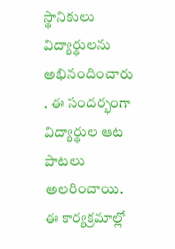స్థానికులు విద్యార్థులను అభినందించారు . ఈ సందర్భంగా విద్యార్థుల ఆట పాటలు అలరించాయి. ఈ కార్యక్రమాల్లో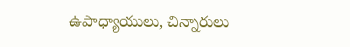ఉపాధ్యాయులు, చిన్నారులు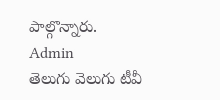పాల్గొన్నారు.
Admin
తెలుగు వెలుగు టీవీ